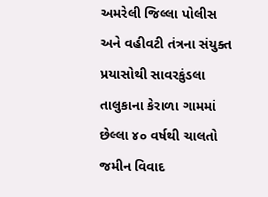અમરેલી જિલ્લા પોલીસ અને વહીવટી તંત્રના સંયુક્ત પ્રયાસોથી સાવરકુંડલા તાલુકાના કેરાળા ગામમાં છેલ્લા ૪૦ વર્ષથી ચાલતો જમીન વિવાદ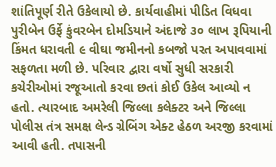શાંતિપૂર્ણ રીતે ઉકેલાયો છે. કાર્યવાહીમાં પીડિત વિધવા પુરીબેન ઉર્ફે કુંવરબેન દોમડિયાને અંદાજે ૩૦ લાખ રૂપિયાની કિંમત ધરાવતી ૯ વીઘા જમીનનો કબજો પરત અપાવવામાં સફળતા મળી છે. પરિવાર દ્વારા વર્ષો સુધી સરકારી કચેરીઓમાં રજૂઆતો કરવા છતાં કોઈ ઉકેલ આવ્યો ન હતો. ત્યારબાદ અમરેલી જિલ્લા કલેક્ટર અને જિલ્લા પોલીસ તંત્ર સમક્ષ લેન્ડ ગ્રેબિંગ એક્ટ હેઠળ અરજી કરવામાં આવી હતી. તપાસની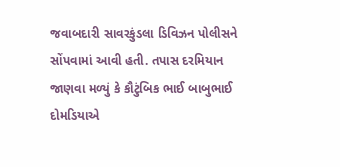જવાબદારી સાવરકુંડલા ડિવિઝન પોલીસને સોંપવામાં આવી હતી. તપાસ દરમિયાન જાણવા મળ્યું કે કૌટુંબિક ભાઈ બાબુભાઈ દોમડિયાએ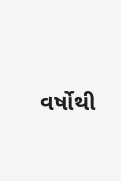વર્ષોથી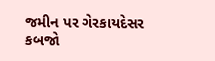જમીન પર ગેરકાયદેસર કબજો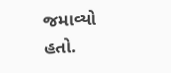જમાવ્યો હતો.